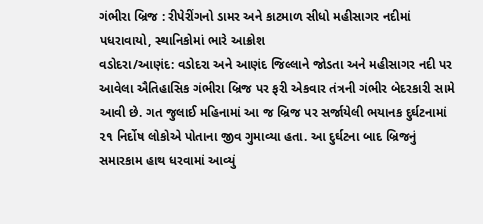ગંભીરા બ્રિજ : રીપેરીંગનો ડામર અને કાટમાળ સીધો મહીસાગર નદીમાં પધરાવાયો, સ્થાનિકોમાં ભારે આક્રોશ
વડોદરા/આણંદ: વડોદરા અને આણંદ જિલ્લાને જોડતા અને મહીસાગર નદી પર આવેલા ઐતિહાસિક ગંભીરા બ્રિજ પર ફરી એકવાર તંત્રની ગંભીર બેદરકારી સામે આવી છે. ગત જુલાઈ મહિનામાં આ જ બ્રિજ પર સર્જાયેલી ભયાનક દુર્ઘટનામાં ૨૧ નિર્દોષ લોકોએ પોતાના જીવ ગુમાવ્યા હતા. આ દુર્ઘટના બાદ બ્રિજનું સમારકામ હાથ ધરવામાં આવ્યું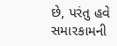છે, પરંતુ હવે સમારકામની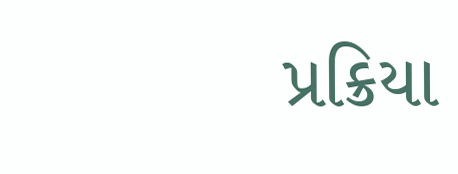પ્રક્રિયા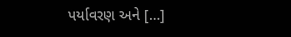પર્યાવરણ અને […]